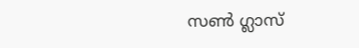സൺ ഗ്ലാസ്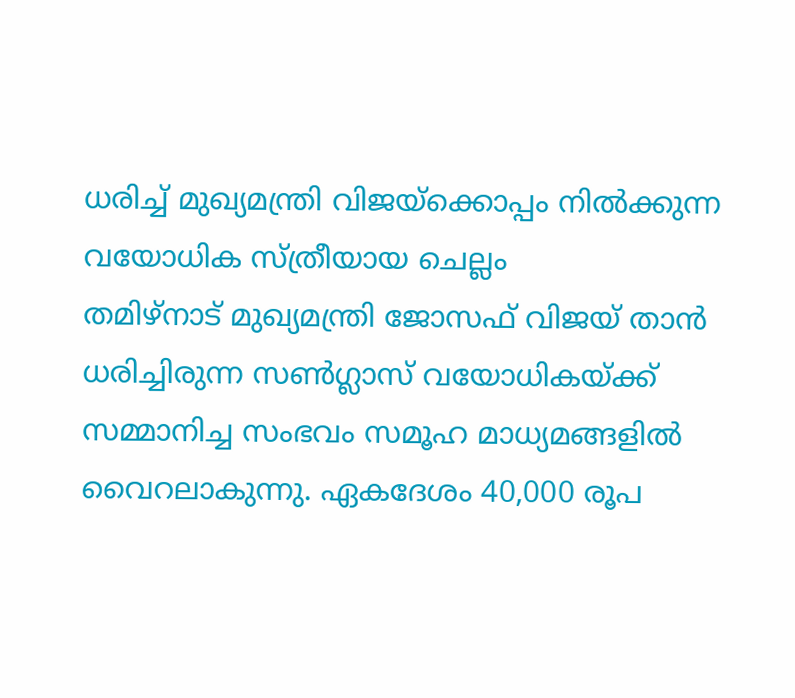ധരിച്ച് മുഖ്യമന്ത്രി വിജയ്ക്കൊപ്പം നിൽക്കുന്ന വയോധിക സ്ത്രീയായ ചെല്ലം
തമിഴ്നാട് മുഖ്യമന്ത്രി ജോസഫ് വിജയ് താൻ ധരിച്ചിരുന്ന സൺഗ്ലാസ് വയോധികയ്ക്ക് സമ്മാനിച്ച സംഭവം സമൂഹ മാധ്യമങ്ങളിൽ വൈറലാകുന്നു. ഏകദേശം 40,000 രൂപ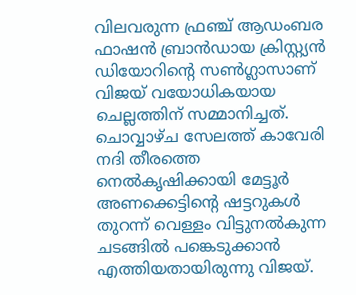വിലവരുന്ന ഫ്രഞ്ച് ആഡംബര ഫാഷൻ ബ്രാൻഡായ ക്രിസ്റ്റ്യൻ ഡിയോറിന്റെ സൺഗ്ലാസാണ് വിജയ് വയോധികയായ ചെല്ലത്തിന് സമ്മാനിച്ചത്.
ചൊവ്വാഴ്ച സേലത്ത് കാവേരി നദി തീരത്തെ നെൽകൃഷിക്കായി മേട്ടൂർ അണക്കെട്ടിന്റെ ഷട്ടറുകൾ തുറന്ന് വെള്ളം വിട്ടുനൽകുന്ന ചടങ്ങിൽ പങ്കെടുക്കാൻ എത്തിയതായിരുന്നു വിജയ്.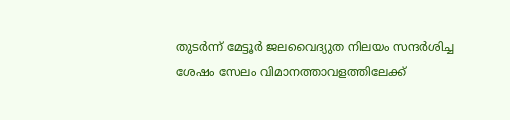തുടർന്ന് മേട്ടൂർ ജലവൈദ്യുത നിലയം സന്ദർശിച്ച ശേഷം സേലം വിമാനത്താവളത്തിലേക്ക്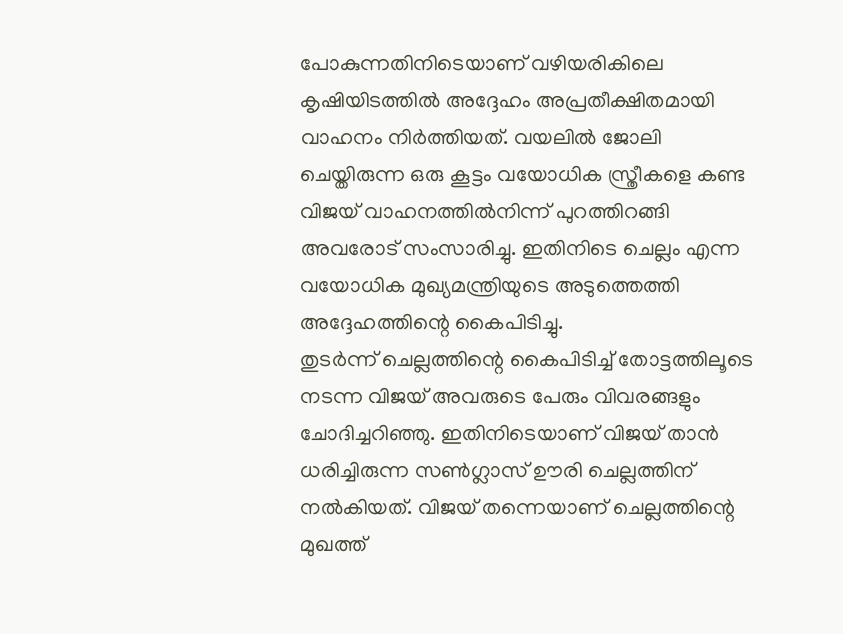പോകുന്നതിനിടെയാണ് വഴിയരികിലെ കൃഷിയിടത്തിൽ അദ്ദേഹം അപ്രതീക്ഷിതമായി വാഹനം നിർത്തിയത്. വയലിൽ ജോലി ചെയ്തിരുന്ന ഒരു കൂട്ടം വയോധിക സ്ത്രീകളെ കണ്ട വിജയ് വാഹനത്തിൽനിന്ന് പുറത്തിറങ്ങി അവരോട് സംസാരിച്ചു. ഇതിനിടെ ചെല്ലം എന്ന വയോധിക മുഖ്യമന്ത്രിയുടെ അടുത്തെത്തി അദ്ദേഹത്തിന്റെ കൈപിടിച്ചു.
തുടർന്ന് ചെല്ലത്തിന്റെ കൈപിടിച്ച് തോട്ടത്തിലൂടെ നടന്ന വിജയ് അവരുടെ പേരും വിവരങ്ങളും ചോദിച്ചറിഞ്ഞു. ഇതിനിടെയാണ് വിജയ് താൻ ധരിച്ചിരുന്ന സൺഗ്ലാസ് ഊരി ചെല്ലത്തിന് നൽകിയത്. വിജയ് തന്നെയാണ് ചെല്ലത്തിന്റെ മുഖത്ത്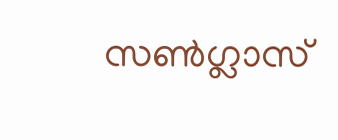സൺഗ്ലാസ്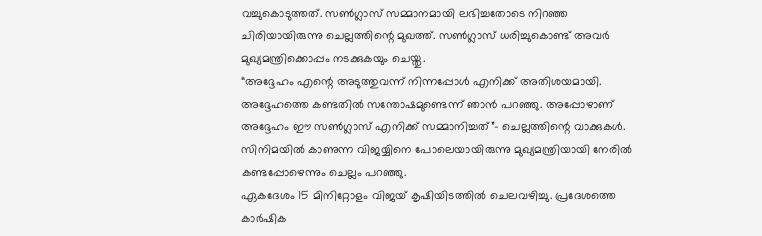വച്ചുകൊടുത്തത്. സൺഗ്ലാസ് സമ്മാനമായി ലഭിച്ചതോടെ നിറഞ്ഞ ചിരിയായിരുന്നു ചെല്ലത്തിന്റെ മുഖത്ത്. സൺഗ്ലാസ് ധരിച്ചുകൊണ്ട് അവർ മുഖ്യമന്ത്രിക്കൊപ്പം നടക്കുകയും ചെയ്തു.
“അദ്ദേഹം എന്റെ അടുത്തുവന്ന് നിന്നപ്പോൾ എനിക്ക് അതിശയമായി. അദ്ദേഹത്തെ കണ്ടതിൽ സന്തോഷമുണ്ടെന്ന് ഞാൻ പറഞ്ഞു. അപ്പോഴാണ് അദ്ദേഹം ഈ സൺഗ്ലാസ് എനിക്ക് സമ്മാനിച്ചത്”- ചെല്ലത്തിന്റെ വാക്കുകൾ. സിനിമയിൽ കാണുന്ന വിജയ്യിനെ പോലെയായിരുന്നു മുഖ്യമന്ത്രിയായി നേരിൽ കണ്ടപ്പോഴെന്നും ചെല്ലം പറഞ്ഞു.
ഏകദേശം 15 മിനിറ്റോളം വിജയ് കൃഷിയിടത്തിൽ ചെലവഴിച്ചു. പ്രദേശത്തെ കാർഷിക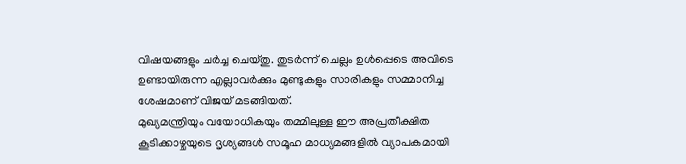വിഷയങ്ങളും ചർച്ച ചെയ്തു. തുടർന്ന് ചെല്ലം ഉൾപ്പെടെ അവിടെ ഉണ്ടായിരുന്ന എല്ലാവർക്കും മുണ്ടുകളും സാരികളും സമ്മാനിച്ച ശേഷമാണ് വിജയ് മടങ്ങിയത്.
മുഖ്യമന്ത്രിയും വയോധികയും തമ്മിലുള്ള ഈ അപ്രതീക്ഷിത കൂടിക്കാഴ്ചയുടെ ദൃശ്യങ്ങൾ സമൂഹ മാധ്യമങ്ങളിൽ വ്യാപകമായി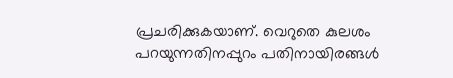പ്രചരിക്കുകയാണ്. വെറുതെ കുലശം പറയുന്നതിനപ്പുറം പതിനായിരങ്ങൾ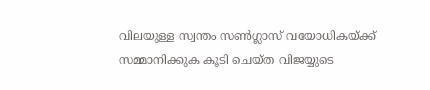വിലയുള്ള സ്വന്തം സൺഗ്ലാസ് വയോധികയ്ക്ക് സമ്മാനിക്കുക കൂടി ചെയ്ത വിജയ്യുടെ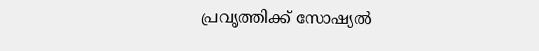പ്രവൃത്തിക്ക് സോഷ്യൽ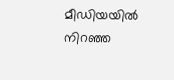മീഡിയയിൽ നിറഞ്ഞ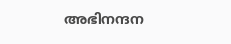അഭിനന്ദന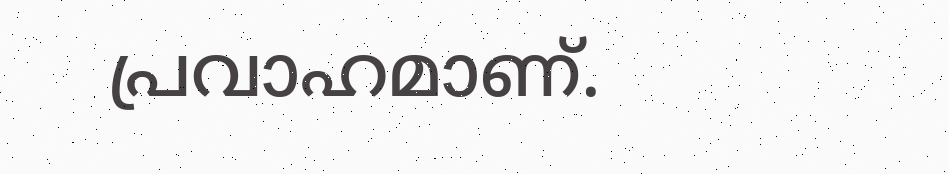പ്രവാഹമാണ്.